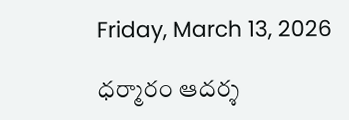Friday, March 13, 2026

ధర్మారం ఆదర్శ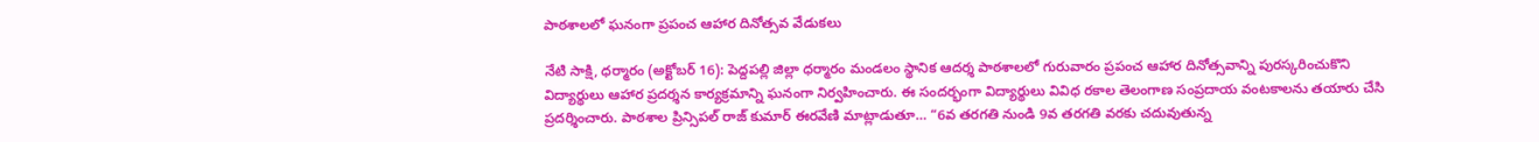పాఠశాలలో ఘనంగా ప్రపంచ ఆహార దినోత్సవ వేడుకలు

నేటి సాక్షి, ధర్మారం (అక్టోబర్ 16): పెద్దపల్లి జిల్లా ధర్మారం మండలం స్థానిక ఆదర్శ పాఠశాలలో గురువారం ప్రపంచ ఆహార దినోత్సవాన్ని పురస్కరించుకొని విద్యార్థులు ఆహార ప్రదర్శన కార్యక్రమాన్ని ఘనంగా నిర్వహించారు. ఈ సందర్భంగా విద్యార్థులు వివిధ రకాల తెలంగాణ సంప్రదాయ వంటకాలను తయారు చేసి ప్రదర్శించారు. పాఠశాల ప్రిన్సిపల్ రాజ్ కుమార్ ఈరవేణి మాట్లాడుతూ… “6వ తరగతి నుండి 9వ తరగతి వరకు చదువుతున్న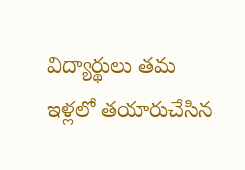విద్యార్థులు తమ ఇళ్లలో తయారుచేసిన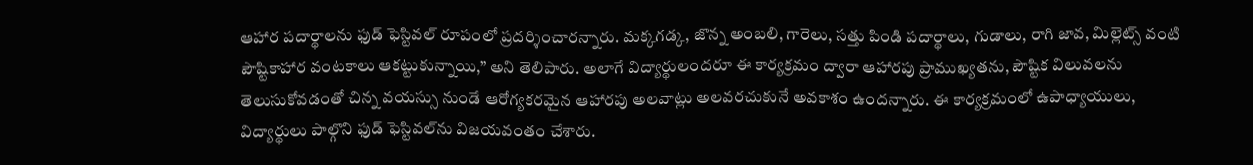ఆహార పదార్థాలను ఫుడ్ ఫెస్టివల్ రూపంలో ప్రదర్శించారన్నారు. మక్కగడ్క, జొన్న అంబలి, గారెలు, సత్తు పిండి పదార్థాలు, గుడాలు, రాగి జావ, మిల్లెట్స్ వంటి పౌష్టికాహార వంటకాలు ఆకట్టుకున్నాయి,” అని తెలిపారు. అలాగే విద్యార్థులందరూ ఈ కార్యక్రమం ద్వారా ఆహారపు ప్రాముఖ్యతను, పౌష్టిక విలువలను తెలుసుకోవడంతో చిన్న వయస్సు నుండే ఆరోగ్యకరమైన ఆహారపు అలవాట్లు అలవరచుకునే అవకాశం ఉందన్నారు. ఈ కార్యక్రమంలో ఉపాధ్యాయులు, విద్యార్థులు పాల్గొని ఫుడ్ ఫెస్టివల్‌ను విజయవంతం చేశారు.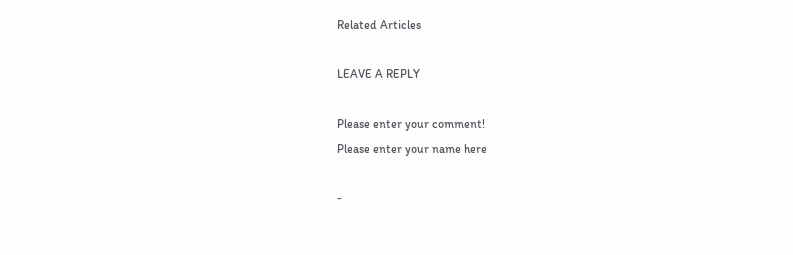Related Articles

LEAVE A REPLY

Please enter your comment!
Please enter your name here

-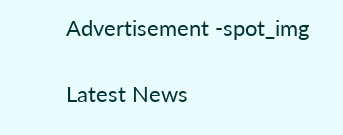Advertisement -spot_img

Latest News